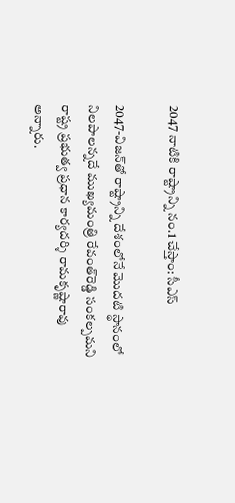2047 నాటికి రాష్ట్రాన్ని నం.1 చేస్తాం: సీఎస్‌

2047-విజన్‌తో రాష్ట్రాన్ని దేశంలోనే మొదటి స్థానంలో నిలపాలన్నదే ముఖ్యమంత్రి రేవంత్‌రెడ్డి సంకల్పమని రాష్ట్ర ప్రభుత్వ ప్రధాన కార్యదర్శి రామకృష్ణారావు అన్నారు.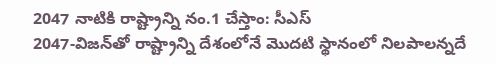2047 నాటికి రాష్ట్రాన్ని నం.1 చేస్తాం: సీఎస్‌
2047-విజన్‌తో రాష్ట్రాన్ని దేశంలోనే మొదటి స్థానంలో నిలపాలన్నదే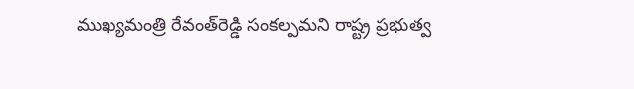ముఖ్యమంత్రి రేవంత్‌రెడ్డి సంకల్పమని రాష్ట్ర ప్రభుత్వ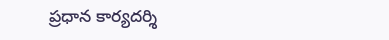ప్రధాన కార్యదర్శి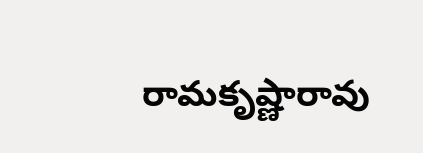రామకృష్ణారావు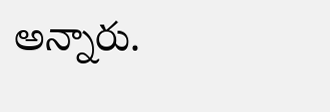అన్నారు.